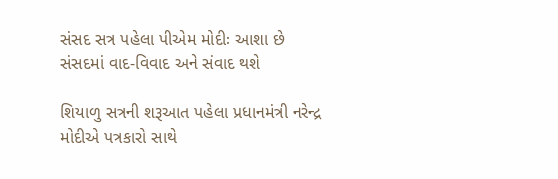સંસદ સત્ર પહેલા પીએમ મોદીઃ આશા છે સંસદમાં વાદ-વિવાદ અને સંવાદ થશે

શિયાળુ સત્રની શરૂઆત પહેલા પ્રધાનમંત્રી નરેન્દ્ર મોદીએ પત્રકારો સાથે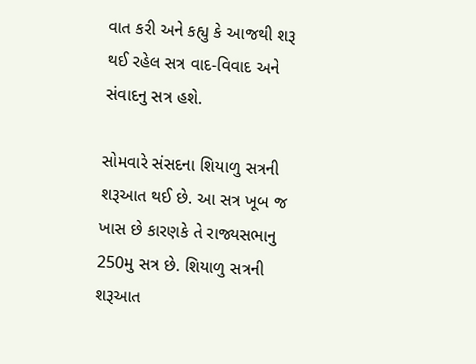વાત કરી અને કહ્યુ કે આજથી શરૂ થઈ રહેલ સત્ર વાદ-વિવાદ અને સંવાદનુ સત્ર હશે.

સોમવારે સંસદના શિયાળુ સત્રની શરૂઆત થઈ છે. આ સત્ર ખૂબ જ ખાસ છે કારણકે તે રાજ્યસભાનુ 250મુ સત્ર છે. શિયાળુ સત્રની શરૂઆત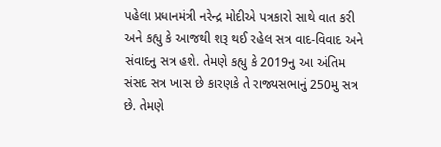પહેલા પ્રધાનમંત્રી નરેન્દ્ર મોદીએ પત્રકારો સાથે વાત કરી અને કહ્યુ કે આજથી શરૂ થઈ રહેલ સત્ર વાદ-વિવાદ અને સંવાદનુ સત્ર હશે. તેમણે કહ્યુ કે 2019નુ આ અંતિમ સંસદ સત્ર ખાસ છે કારણકે તે રાજ્યસભાનું 250મુ સત્ર છે. તેમણે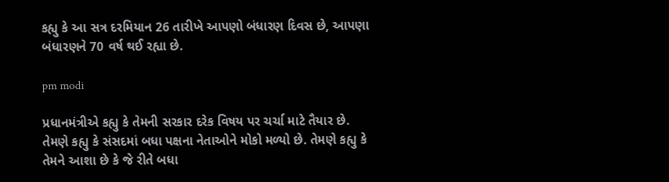કહ્યુ કે આ સત્ર દરમિયાન 26 તારીખે આપણો બંધારણ દિવસ છે, આપણા બંધારણને 70 વર્ષ થઈ રહ્યા છે.

pm modi

પ્રધાનમંત્રીએ કહ્યુ કે તેમની સરકાર દરેક વિષય પર ચર્ચા માટે તૈયાર છે. તેમણે કહ્યુ કે સંસદમાં બધા પક્ષના નેતાઓને મોકો મળ્યો છે. તેમણે કહ્યુ કે તેમને આશા છે કે જે રીતે બધા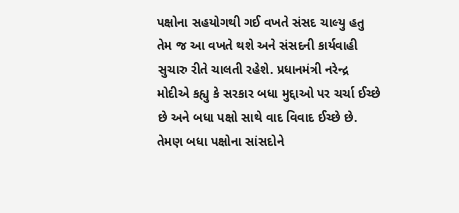પક્ષોના સહયોગથી ગઈ વખતે સંસદ ચાલ્યુ હતુ તેમ જ આ વખતે થશે અને સંસદની કાર્યવાહી સુચારુ રીતે ચાલતી રહેશે. પ્રધાનમંત્રી નરેન્દ્ર મોદીએ કહ્યુ કે સરકાર બધા મુદ્દાઓ પર ચર્ચા ઈચ્છે છે અને બધા પક્ષો સાથે વાદ વિવાદ ઈચ્છે છે. તેમણ બધા પક્ષોના સાંસદોને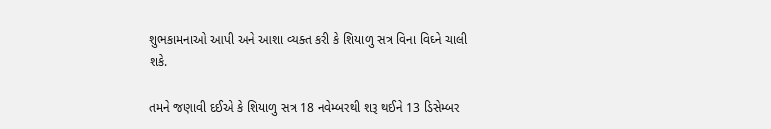શુભકામનાઓ આપી અને આશા વ્યક્ત કરી કે શિયાળુ સત્ર વિના વિઘ્ને ચાલી શકે.

તમને જણાવી દઈએ કે શિયાળુ સત્ર 18 નવેમ્બરથી શરૂ થઈને 13 ડિસેમ્બર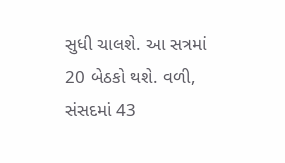સુધી ચાલશે. આ સત્રમાં 20 બેઠકો થશે. વળી, સંસદમાં 43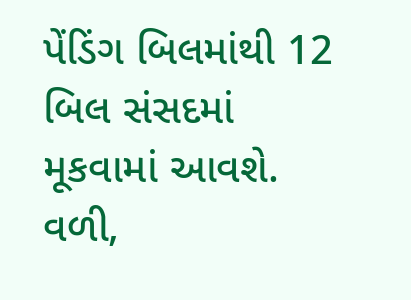પેંડિંગ બિલમાંથી 12 બિલ સંસદમાં મૂકવામાં આવશે. વળી,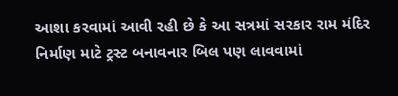આશા કરવામાં આવી રહી છે કે આ સત્રમાં સરકાર રામ મંદિર નિર્માણ માટે ટ્રસ્ટ બનાવનાર બિલ પણ લાવવામાં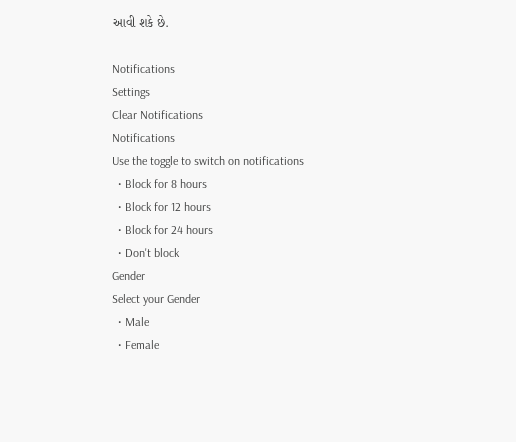આવી શકે છે.

Notifications
Settings
Clear Notifications
Notifications
Use the toggle to switch on notifications
  • Block for 8 hours
  • Block for 12 hours
  • Block for 24 hours
  • Don't block
Gender
Select your Gender
  • Male
  • Female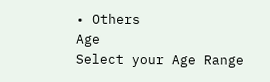• Others
Age
Select your Age Range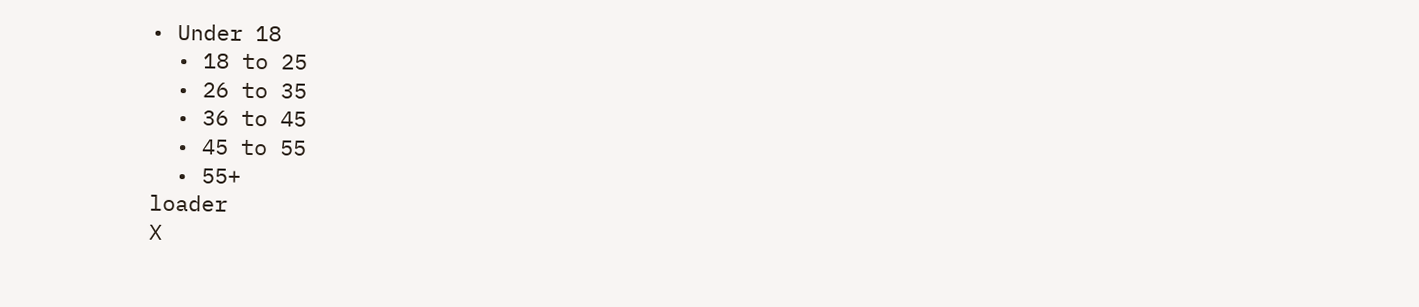• Under 18
  • 18 to 25
  • 26 to 35
  • 36 to 45
  • 45 to 55
  • 55+
loader
X